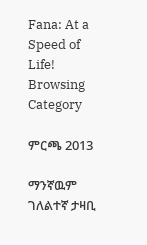Fana: At a Speed of Life!
Browsing Category

ምርጫ 2013

ማንኛዉም ገለልተኛ ታዛቢ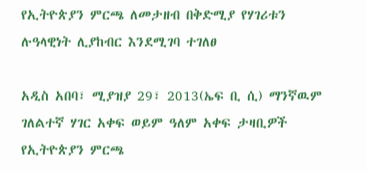የኢትዮጵያን ምርጫ ለመታዘብ በቅድሚያ የሃገሪቱን ሉዓላዊነት ሊያከብር እንደሚገባ ተገለፀ

አዲስ አበባ፣ ሚያዝያ 29፣ 2013(ኤፍ ቢ ሲ) ማንኛዉም ገለልተኛ ሃገር አቀፍ ወይም ዓለም አቀፍ ታዛቢዎች የኢትዮጵያን ምርጫ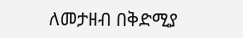ለመታዘብ በቅድሚያ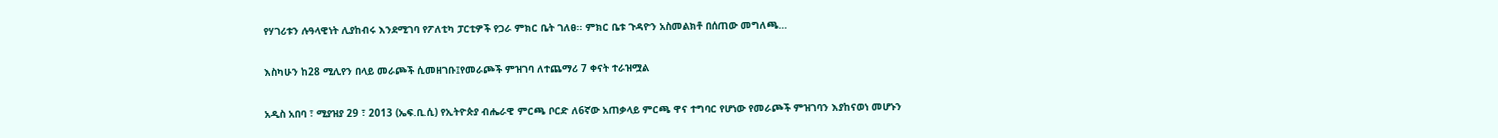የሃገሪቱን ሉዓላዊነት ሊያከብሩ እንደሚገባ የፖለቲካ ፓርቲዎች የጋራ ምክር ቤት ገለፀ፡፡ ምክር ቤቱ ጉዳዮን አስመልክቶ በሰጠው መግለጫ…

እስካሁን ከ28 ሚሊየን በላይ መራጮች ሲመዘገቡ፤የመራጮች ምዝገባ ለተጨማሪ 7 ቀናት ተራዝሟል

አዲስ አበባ ፣ ሚያዝያ 29 ፣ 2013 (ኤፍ.ቢ.ሲ) የኢትዮጵያ ብሔራዊ ምርጫ ቦርድ ለ6ኛው አጠቃላይ ምርጫ ዋና ተግባር የሆነው የመራጮች ምዝገባን እያከናወነ መሆኑን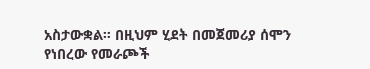አስታውቋል። በዚህም ሂደት በመጀመሪያ ሰሞን የነበረው የመራጮች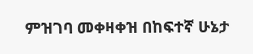ምዝገባ መቀዛቀዝ በከፍተኛ ሁኔታ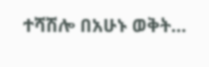ተሻሽሎ በአሁኑ ወቅት…